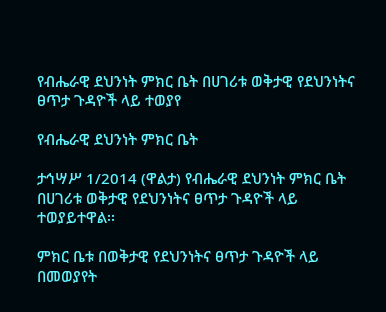የብሔራዊ ደህንነት ምክር ቤት በሀገሪቱ ወቅታዊ የደህንነትና ፀጥታ ጉዳዮች ላይ ተወያየ

የብሔራዊ ደህንነት ምክር ቤት

ታኅሣሥ 1/2014 (ዋልታ) የብሔራዊ ደህንነት ምክር ቤት በሀገሪቱ ወቅታዊ የደህንነትና ፀጥታ ጉዳዮች ላይ ተወያይተዋል፡፡

ምክር ቤቱ በወቅታዊ የደህንነትና ፀጥታ ጉዳዮች ላይ በመወያየት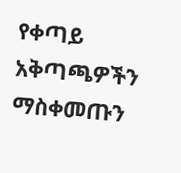የቀጣይ አቅጣጫዎችን ማስቀመጡን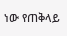ነው የጠቅላይ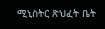ሚኒስትር ጽህፈት ቤት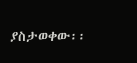ያስታወቀው፡፡